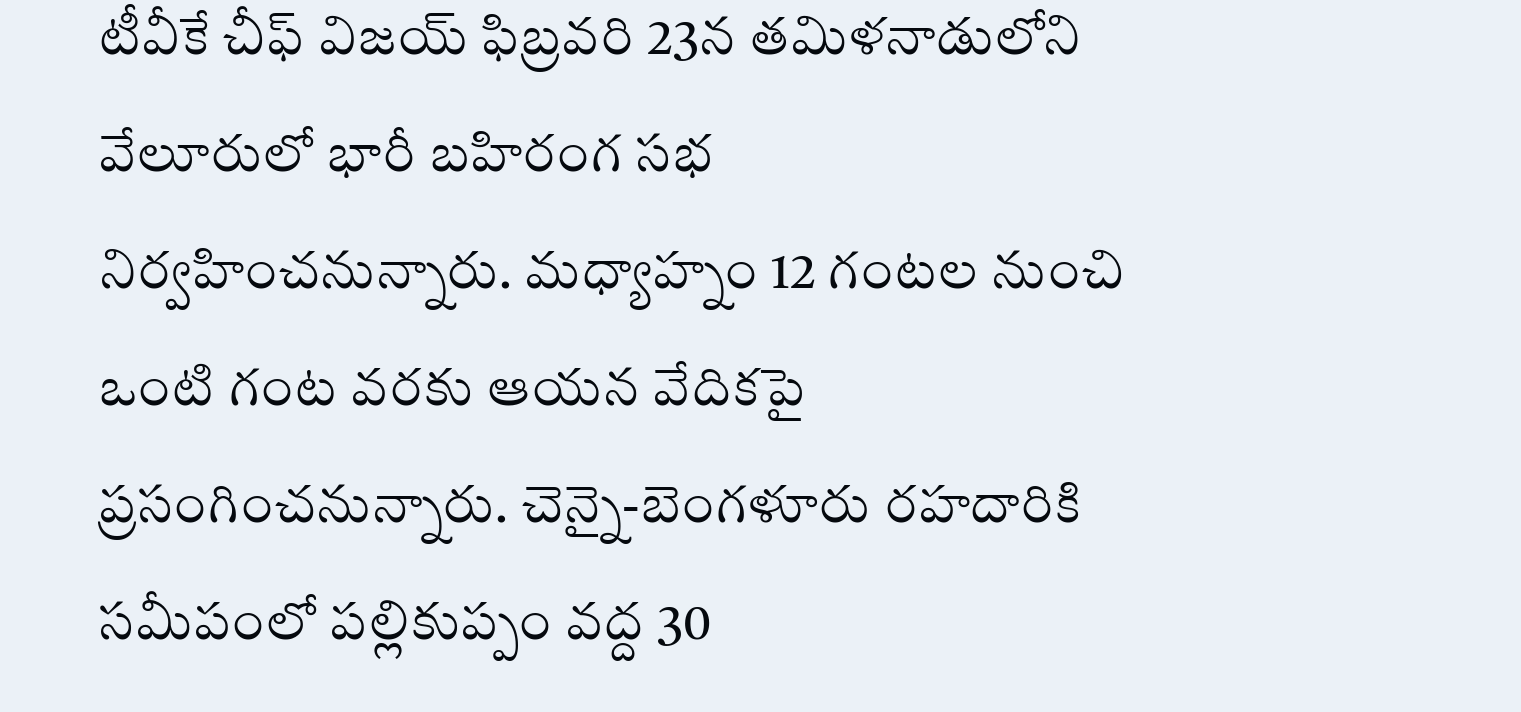టీవీకే చీఫ్ విజయ్ ఫిబ్రవరి 23న తమిళనాడులోని వేలూరులో భారీ బహిరంగ సభ నిర్వహించనున్నారు. మధ్యాహ్నం 12 గంటల నుంచి ఒంటి గంట వరకు ఆయన వేదికపై ప్రసంగించనున్నారు. చెన్నై-బెంగళూరు రహదారికి సమీపంలో పల్లికుప్పం వద్ద 30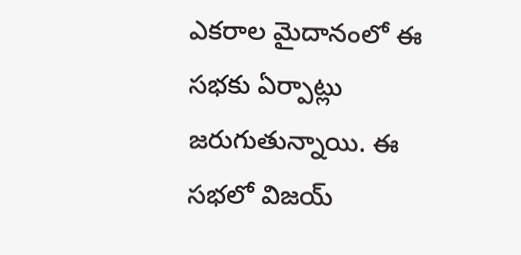ఎకరాల మైదానంలో ఈ సభకు ఏర్పాట్లు జరుగుతున్నాయి. ఈ సభలో విజయ్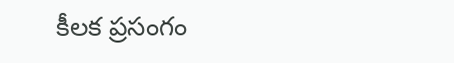కీలక ప్రసంగం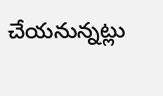చేయనున్నట్లు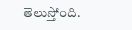తెలుస్తోంది.